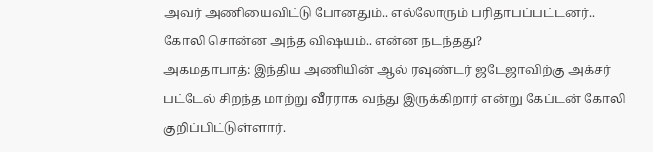அவர் அணியைவிட்டு போனதும்.. எல்லோரும் பரிதாபப்பட்டனர்.. கோலி சொன்ன அந்த விஷயம்.. என்ன நடந்தது?
அகமதாபாத்: இந்திய அணியின் ஆல் ரவுண்டர் ஜடேஜாவிற்கு அக்சர் பட்டேல் சிறந்த மாற்று வீரராக வந்து இருக்கிறார் என்று கேப்டன் கோலி குறிப்பிட்டுள்ளார்.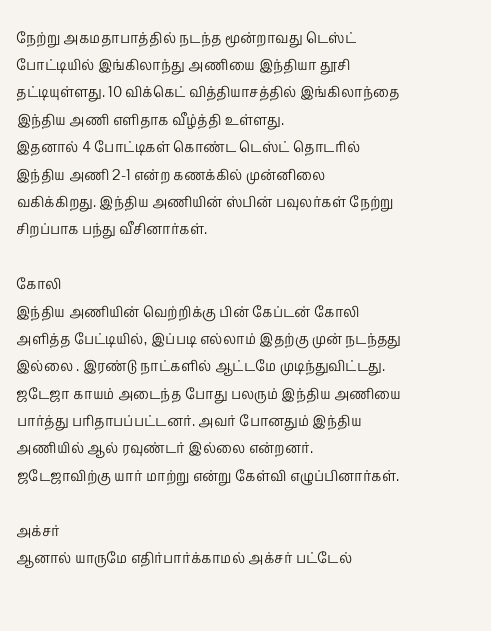நேற்று அகமதாபாத்தில் நடந்த மூன்றாவது டெஸ்ட் போட்டியில் இங்கிலாந்து அணியை இந்தியா தூசி தட்டியுள்ளது. 10 விக்கெட் வித்தியாசத்தில் இங்கிலாந்தை இந்திய அணி எளிதாக வீழ்த்தி உள்ளது.
இதனால் 4 போட்டிகள் கொண்ட டெஸ்ட் தொடரில் இந்திய அணி 2-1 என்ற கணக்கில் முன்னிலை வகிக்கிறது. இந்திய அணியின் ஸ்பின் பவுலர்கள் நேற்று சிறப்பாக பந்து வீசினார்கள்.

கோலி
இந்திய அணியின் வெற்றிக்கு பின் கேப்டன் கோலி அளித்த பேட்டியில், இப்படி எல்லாம் இதற்கு முன் நடந்தது இல்லை . இரண்டு நாட்களில் ஆட்டமே முடிந்துவிட்டது. ஜடேஜா காயம் அடைந்த போது பலரும் இந்திய அணியை பார்த்து பரிதாபப்பட்டனர். அவர் போனதும் இந்திய அணியில் ஆல் ரவுண்டர் இல்லை என்றனர். ஜடேஜாவிற்கு யார் மாற்று என்று கேள்வி எழுப்பினார்கள்.

அக்சர்
ஆனால் யாருமே எதிர்பார்க்காமல் அக்சர் பட்டேல்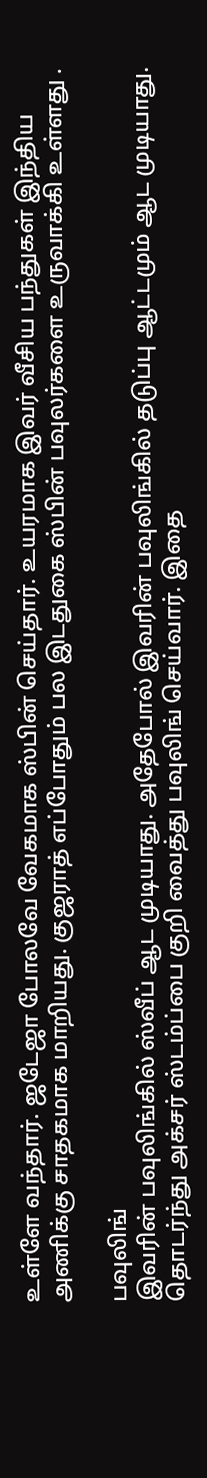உள்ளே வந்தார். ஜடேஜா போலவே வேகமாக ஸ்பின் செய்தார். உயரமாக இவர் வீசிய பந்துகள் இந்திய அணிக்கு சாதகமாக மாறியது. குஜராத் எப்போதும் பல இடதுகை ஸ்பின் பவுலர்களை உருவாக்கி உள்ளது .

பவுலிங்
இவரின் பவுலிங்கில் ஸ்வீப் ஆட முடியாது. அதேபோல் இவரின் பவுலிங்கில் தடுப்பு ஆட்டமும் ஆட முடியாது. தொடர்ந்து அக்சர் ஸ்டம்ப்பை குறி வைத்து பவுலிங் செய்வார். இதை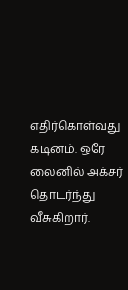எதிர்கொள்வது கடினம். ஒரே லைனில் அக்சர் தொடர்ந்து வீசுகிறார்.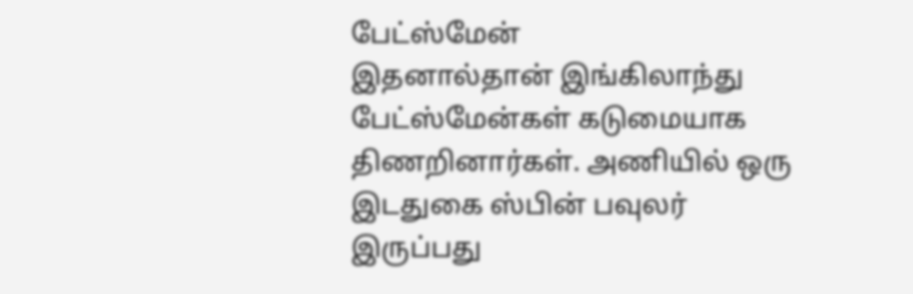பேட்ஸ்மேன்
இதனால்தான் இங்கிலாந்து பேட்ஸ்மேன்கள் கடுமையாக திணறினார்கள். அணியில் ஒரு இடதுகை ஸ்பின் பவுலர் இருப்பது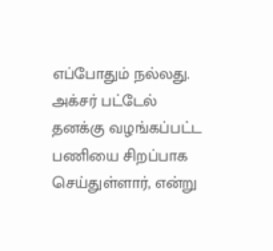எப்போதும் நல்லது. அக்சர் பட்டேல் தனக்கு வழங்கப்பட்ட பணியை சிறப்பாக செய்துள்ளார், என்று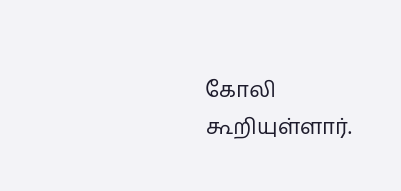கோலி கூறியுள்ளார்.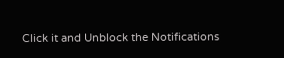Click it and Unblock the Notifications